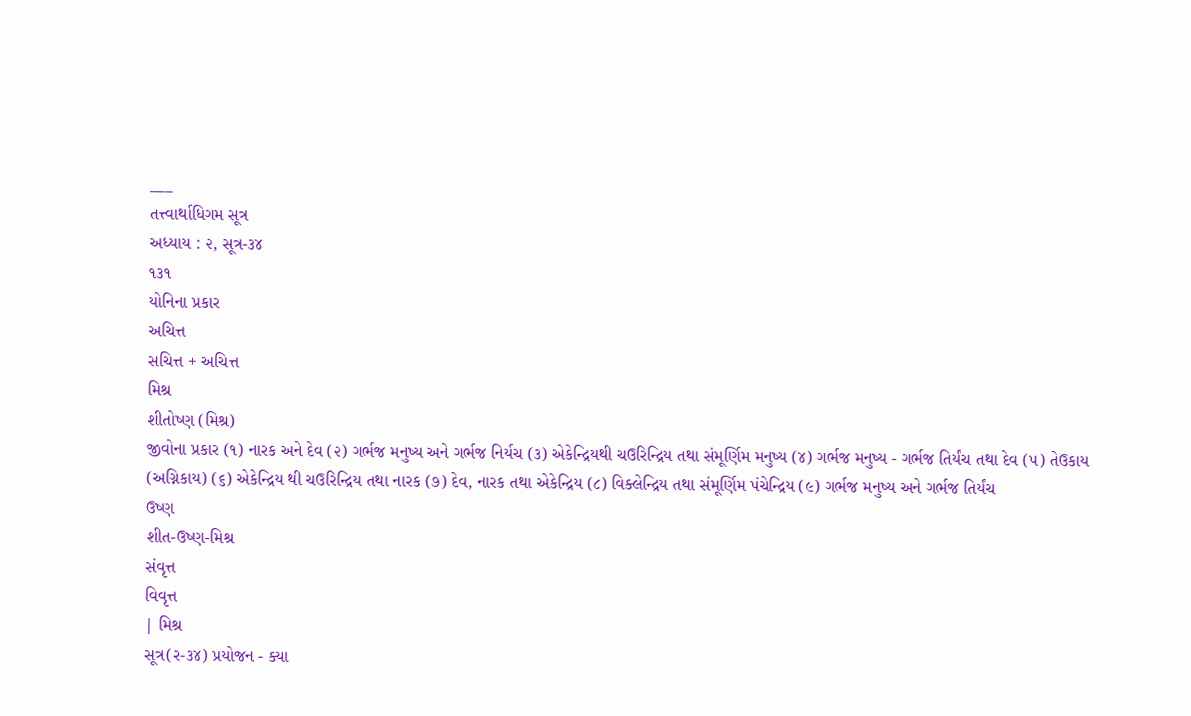___
તત્ત્વાર્થાધિગમ સૂત્ર
અધ્યાય : ૨, સૂત્ર-૩૪
૧૩૧
યોનિના પ્રકાર
અચિત્ત
સચિત્ત + અચિત્ત
મિશ્ર
શીતોષ્ણ (મિશ્ર)
જીવોના પ્રકાર (૧) નારક અને દેવ (૨) ગર્ભજ મનુષ્ય અને ગર્ભજ નિર્યચ (૩) એકેન્દ્રિયથી ચઉરિન્દ્રિય તથા સંમૂર્ણિમ મનુષ્ય (૪) ગર્ભજ મનુષ્ય - ગર્ભજ તિર્યંચ તથા દેવ (૫) તેઉકાય (અગ્નિકાય) (૬) એકેન્દ્રિય થી ચઉરિન્દ્રિય તથા નારક (૭) દેવ, નારક તથા એકેન્દ્રિય (૮) વિક્લેન્દ્રિય તથા સંમૂર્ણિમ પંચેન્દ્રિય (૯) ગર્ભજ મનુષ્ય અને ગર્ભજ તિર્યંચ
ઉષ્ણ
શીત-ઉષ્ણ-મિશ્ર
સંવૃત્ત
વિવૃત્ત
| મિશ્ર
સૂત્ર(ર-૩૪) પ્રયોજન - ક્યા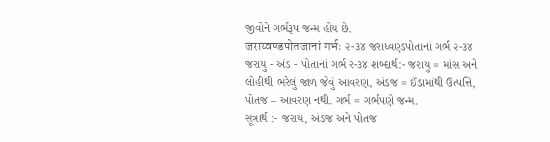જીવોને ગર્ભરૂપ જન્મ હોય છે.
जराय्वण्डपोतजानां गर्भः ૨-૩૪ જરાધ્વણ્ડપોતાનાં ગર્ભ ૨-૩૪
જરાયુ - અંડ - પોતાનાં ગર્ભ ર-૩૪ શબ્દાર્થ:- જરાયુ = માંસ અને લોહીથી ભરેલું જાળ જેવું આવરણ, અંડજ = ઈંડામાંથી ઉત્પત્તિ, પોતજ – આવરણ નથી. ગર્ભ = ગર્ભપણે જન્મ.
સૂત્રાર્થ :- જરાય, અંડજ અને પોતજ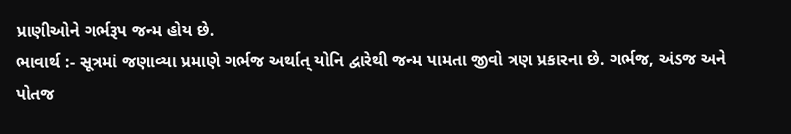પ્રાણીઓને ગર્ભરૂપ જન્મ હોય છે.
ભાવાર્થ :- સૂત્રમાં જણાવ્યા પ્રમાણે ગર્ભજ અર્થાત્ યોનિ દ્વારેથી જન્મ પામતા જીવો ત્રણ પ્રકારના છે. ગર્ભજ, અંડજ અને પોતજ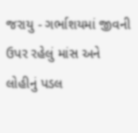જરાયુ - ગર્ભાશયમાં જીવની ઉપર રહેલું માંસ અને લોહીનું પડલ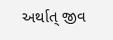અર્થાત્ જીવ